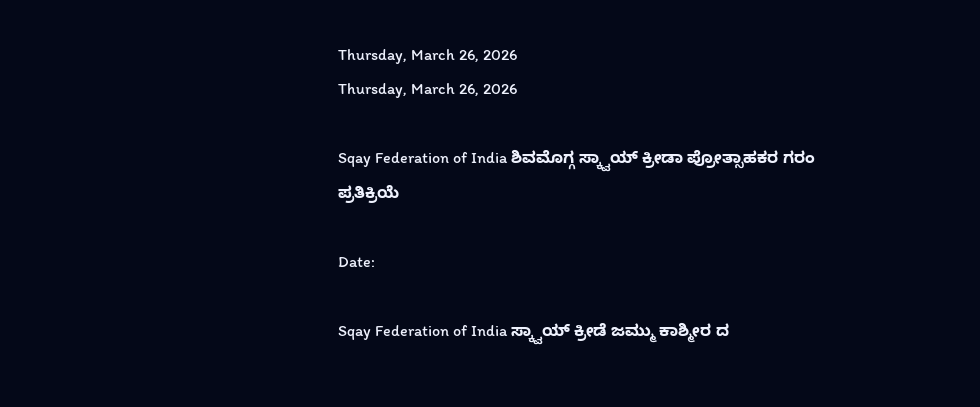Thursday, March 26, 2026
Thursday, March 26, 2026

Sqay Federation of India ಶಿವಮೊಗ್ಗ ಸ್ಕ್ವಾಯ್ ಕ್ರೀಡಾ ಪ್ರೋತ್ಸಾಹಕರ ಗರಂ ಪ್ರತಿಕ್ರಿಯೆ

Date:

Sqay Federation of India ಸ್ಕ್ವಾಯ್ ಕ್ರೀಡೆ ಜಮ್ಮು ಕಾಶ್ಮೀರ ದ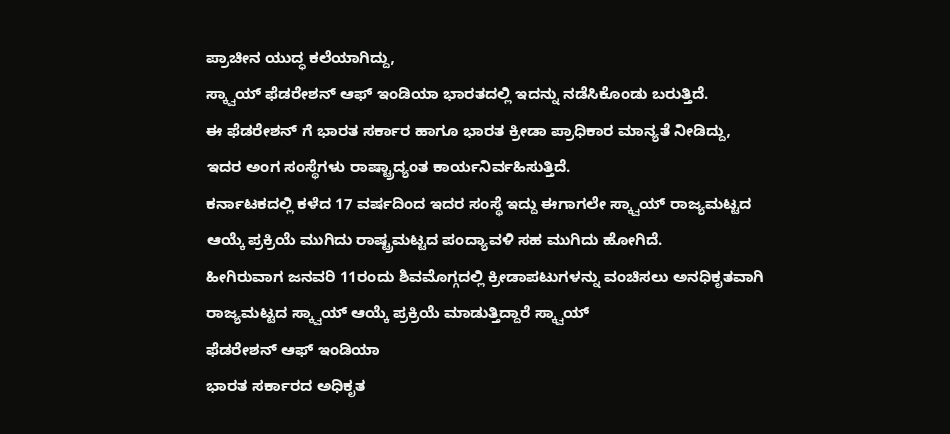ಪ್ರಾಚೀನ ಯುದ್ಧ ಕಲೆಯಾಗಿದ್ದು,
ಸ್ಕ್ವಾಯ್ ಫೆಡರೇಶನ್ ಆಫ್ ಇಂಡಿಯಾ ಭಾರತದಲ್ಲಿ ಇದನ್ನು ನಡೆಸಿಕೊಂಡು ಬರುತ್ತಿದೆ.
ಈ ಫೆಡರೇಶನ್ ಗೆ ಭಾರತ ಸರ್ಕಾರ ಹಾಗೂ ಭಾರತ ಕ್ರೀಡಾ ಪ್ರಾಧಿಕಾರ ಮಾನ್ಯತೆ ನೀಡಿದ್ದು, ಇದರ ಅಂಗ ಸಂಸ್ಥೆಗಳು ರಾಷ್ಟ್ರಾದ್ಯಂತ ಕಾರ್ಯನಿರ್ವಹಿಸುತ್ತಿದೆ.
ಕರ್ನಾಟಕದಲ್ಲಿ ಕಳೆದ 17 ವರ್ಷದಿಂದ ಇದರ ಸಂಸ್ಥೆ ಇದ್ದು ಈಗಾಗಲೇ ಸ್ಕ್ವಾಯ್ ರಾಜ್ಯಮಟ್ಟದ ಆಯ್ಕೆ ಪ್ರಕ್ರಿಯೆ ಮುಗಿದು ರಾಷ್ಟ್ರಮಟ್ಟದ ಪಂದ್ಯಾವಳಿ ಸಹ ಮುಗಿದು ಹೋಗಿದೆ.
ಹೀಗಿರುವಾಗ ಜನವರಿ 11ರಂದು ಶಿವಮೊಗ್ಗದಲ್ಲಿ ಕ್ರೀಡಾಪಟುಗಳನ್ನು ವಂಚಿಸಲು ಅನಧಿಕೃತವಾಗಿ ರಾಜ್ಯಮಟ್ಟದ ಸ್ಕ್ವಾಯ್ ಆಯ್ಕೆ ಪ್ರಕ್ರಿಯೆ ಮಾಡುತ್ತಿದ್ದಾರೆ ಸ್ಕ್ವಾಯ್
ಫೆಡರೇಶನ್ ಆಫ್ ಇಂಡಿಯಾ
ಭಾರತ ಸರ್ಕಾರದ ಅಧಿಕೃತ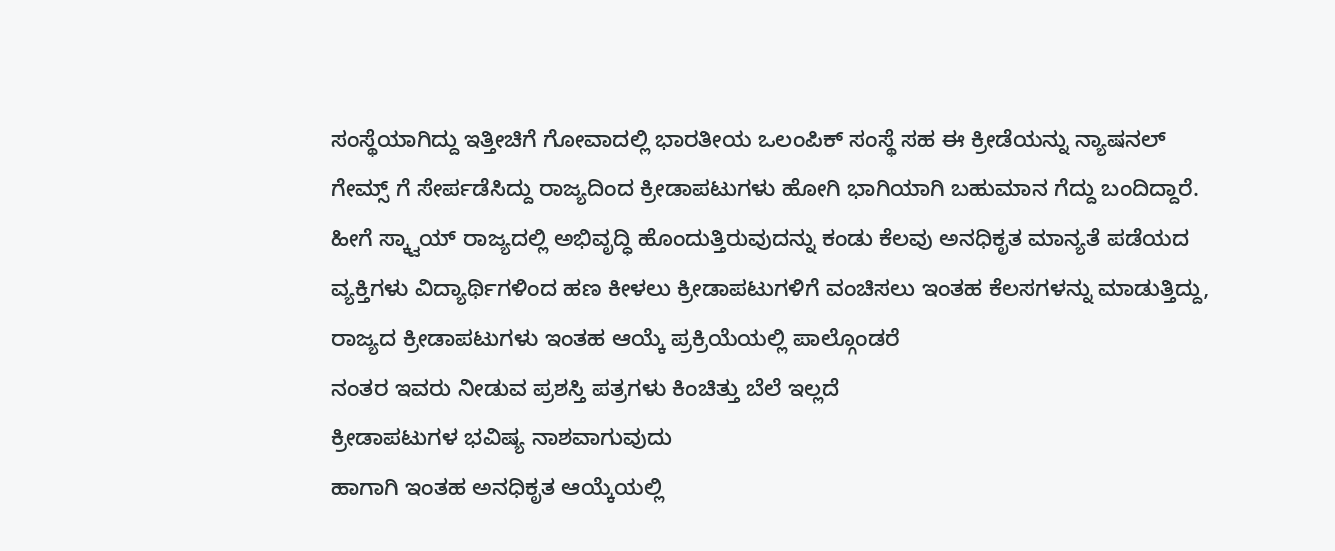ಸಂಸ್ಥೆಯಾಗಿದ್ದು ಇತ್ತೀಚಿಗೆ ಗೋವಾದಲ್ಲಿ ಭಾರತೀಯ ಒಲಂಪಿಕ್ ಸಂಸ್ಥೆ ಸಹ ಈ ಕ್ರೀಡೆಯನ್ನು ನ್ಯಾಷನಲ್ ಗೇಮ್ಸ್ ಗೆ ಸೇರ್ಪಡೆಸಿದ್ದು ರಾಜ್ಯದಿಂದ ಕ್ರೀಡಾಪಟುಗಳು ಹೋಗಿ ಭಾಗಿಯಾಗಿ ಬಹುಮಾನ ಗೆದ್ದು ಬಂದಿದ್ದಾರೆ. ಹೀಗೆ ಸ್ಕ್ವಾಯ್ ರಾಜ್ಯದಲ್ಲಿ ಅಭಿವೃದ್ಧಿ ಹೊಂದುತ್ತಿರುವುದನ್ನು ಕಂಡು ಕೆಲವು ಅನಧಿಕೃತ ಮಾನ್ಯತೆ ಪಡೆಯದ ವ್ಯಕ್ತಿಗಳು ವಿದ್ಯಾರ್ಥಿಗಳಿಂದ ಹಣ ಕೀಳಲು ಕ್ರೀಡಾಪಟುಗಳಿಗೆ ವಂಚಿಸಲು ಇಂತಹ ಕೆಲಸಗಳನ್ನು ಮಾಡುತ್ತಿದ್ದು, ರಾಜ್ಯದ ಕ್ರೀಡಾಪಟುಗಳು ಇಂತಹ ಆಯ್ಕೆ ಪ್ರಕ್ರಿಯೆಯಲ್ಲಿ ಪಾಲ್ಗೊಂಡರೆ
ನಂತರ ಇವರು ನೀಡುವ ಪ್ರಶಸ್ತಿ ಪತ್ರಗಳು ಕಿಂಚಿತ್ತು ಬೆಲೆ ಇಲ್ಲದೆ
ಕ್ರೀಡಾಪಟುಗಳ ಭವಿಷ್ಯ ನಾಶವಾಗುವುದು
ಹಾಗಾಗಿ ಇಂತಹ ಅನಧಿಕೃತ ಆಯ್ಕೆಯಲ್ಲಿ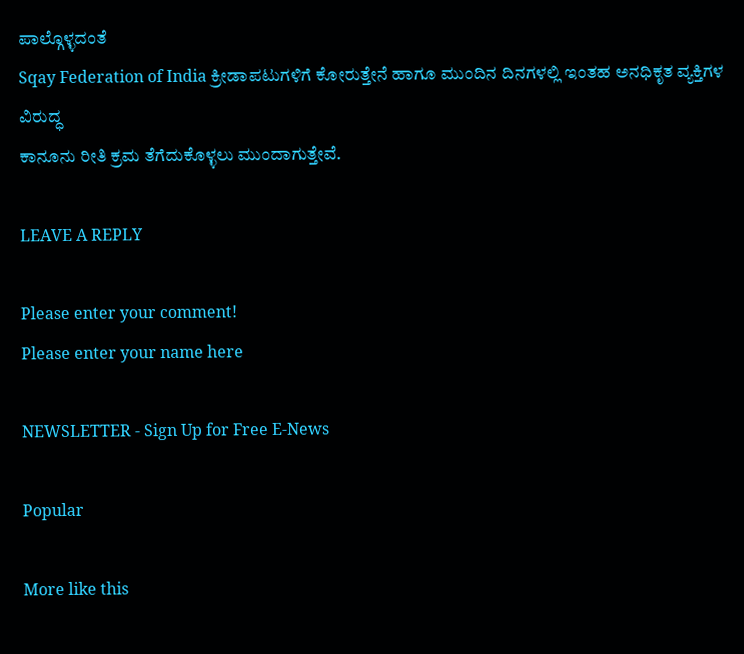ಪಾಲ್ಗೊಳ್ಳದಂತೆ
Sqay Federation of India ಕ್ರೀಡಾಪಟುಗಳಿಗೆ ಕೋರುತ್ತೇನೆ ಹಾಗೂ ಮುಂದಿನ ದಿನಗಳಲ್ಲಿ ಇಂತಹ ಅನಧಿಕೃತ ವ್ಯಕ್ತಿಗಳ ವಿರುದ್ಧ
ಕಾನೂನು ರೀತಿ ಕ್ರಮ ತೆಗೆದುಕೊಳ್ಳಲು ಮುಂದಾಗುತ್ತೇವೆ.

LEAVE A REPLY

Please enter your comment!
Please enter your name here

NEWSLETTER - Sign Up for Free E-News

Popular

More like this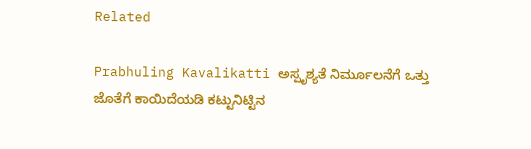Related

Prabhuling Kavalikatti ಅಸ್ಪೃಶ್ಯತೆ ನಿರ್ಮೂಲನೆಗೆ ಒತ್ತು ಜೊತೆಗೆ ಕಾಯಿದೆಯಡಿ ಕಟ್ಟುನಿಟ್ಟಿನ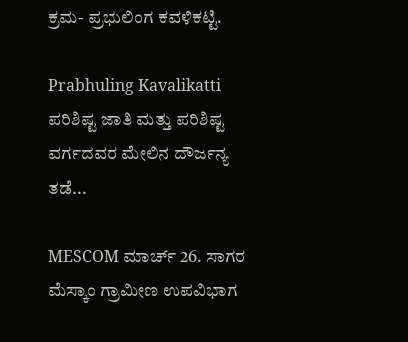ಕ್ರಮ- ಪ್ರಭುಲಿಂಗ ಕವಳಿಕಟ್ಟಿ.

Prabhuling Kavalikatti ಪರಿಶಿಷ್ಟ ಜಾತಿ ಮತ್ತು ಪರಿಶಿಷ್ಟ ವರ್ಗದವರ ಮೇಲಿನ ದೌರ್ಜನ್ಯ ತಡೆ...

MESCOM ಮಾರ್ಚ್ 26. ಸಾಗರ ಮೆಸ್ಕಾಂ ಗ್ರಾಮೀಣ ಉಪವಿಭಾಗ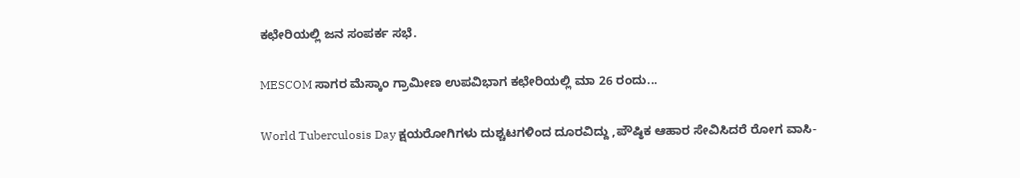ಕಛೇರಿಯಲ್ಲಿ ಜನ ಸಂಪರ್ಕ ಸಭೆ.

MESCOM ಸಾಗರ ಮೆಸ್ಕಾಂ ಗ್ರಾಮೀಣ ಉಪವಿಭಾಗ ಕಛೇರಿಯಲ್ಲಿ ಮಾ 26 ರಂದು...

World Tuberculosis Day ಕ್ಷಯರೋಗಿಗಳು ದುಶ್ಚಟಗಳಿಂದ ದೂರವಿದ್ದು ,ಪೌಷ್ಠಿಕ ಆಹಾರ ಸೇವಿಸಿದರೆ ರೋಗ ವಾಸಿ-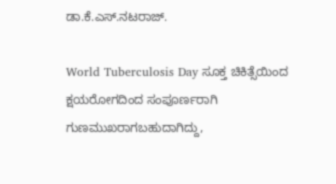ಡಾ.ಕೆ.ಎಸ್.ನಟರಾಜ್.

World Tuberculosis Day ಸೂಕ್ತ ಚಿಕಿತ್ಸೆಯಿಂದ ಕ್ಷಯರೋಗದಿಂದ ಸಂಪೂರ್ಣರಾಗಿ ಗುಣಮುಖರಾಗಬಹುದಾಗಿದ್ದು,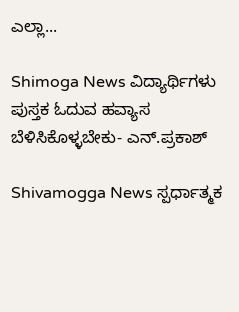ಎಲ್ಲಾ...

Shimoga News ವಿದ್ಯಾರ್ಥಿಗಳು ಪುಸ್ತಕ ಓದುವ ಹವ್ಯಾಸ ಬೆಳಿಸಿಕೊಳ್ಳಬೇಕು- ಎನ್.ಪ್ರಕಾಶ್

Shivamogga News ಸ್ಪರ್ಧಾತ್ಮಕ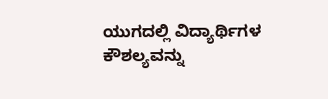ಯುಗದಲ್ಲಿ ವಿದ್ಯಾರ್ಥಿಗಳ ಕೌಶಲ್ಯವನ್ನು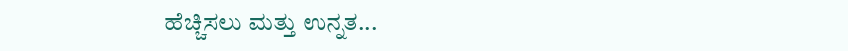ಹೆಚ್ಚಿಸಲು ಮತ್ತು ಉನ್ನತ...